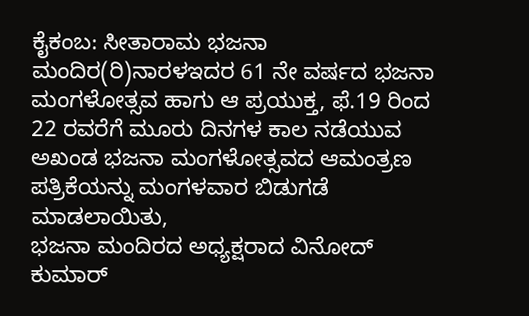ಕೈಕಂಬ: ಸೀತಾರಾಮ ಭಜನಾ ಮಂದಿರ(ರಿ)ನಾರಳಇದರ 61 ನೇ ವರ್ಷದ ಭಜನಾ ಮಂಗಳೋತ್ಸವ ಹಾಗು ಆ ಪ್ರಯುಕ್ತ, ಫೆ.19 ರಿಂದ 22 ರವರೆಗೆ ಮೂರು ದಿನಗಳ ಕಾಲ ನಡೆಯುವ ಅಖಂಡ ಭಜನಾ ಮಂಗಳೋತ್ಸವದ ಆಮಂತ್ರಣ ಪತ್ರಿಕೆಯನ್ನು ಮಂಗಳವಾರ ಬಿಡುಗಡೆ ಮಾಡಲಾಯಿತು,
ಭಜನಾ ಮಂದಿರದ ಅಧ್ಯಕ್ಷರಾದ ವಿನೋದ್ ಕುಮಾರ್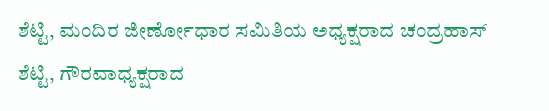ಶೆಟ್ಟಿ, ಮಂದಿರ ಜೀರ್ಣೋಧಾರ ಸಮಿತಿಯ ಅಧ್ಯಕ್ಷರಾದ ಚಂದ್ರಹಾಸ್ ಶೆಟ್ಟಿ, ಗೌರವಾಧ್ಯಕ್ಷರಾದ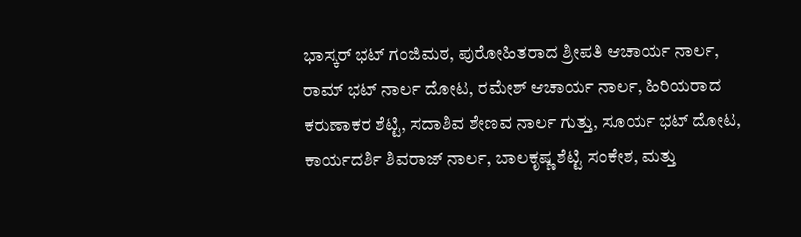ಭಾಸ್ಕರ್ ಭಟ್ ಗಂಜಿಮಠ, ಪುರೋಹಿತರಾದ ಶ್ರೀಪತಿ ಆಚಾರ್ಯ ನಾರ್ಲ, ರಾಮ್ ಭಟ್ ನಾರ್ಲ ದೋಟ, ರಮೇಶ್ ಆಚಾರ್ಯ ನಾರ್ಲ, ಹಿರಿಯರಾದ ಕರುಣಾಕರ ಶೆಟ್ಟಿ, ಸದಾಶಿವ ಶೇಣವ ನಾರ್ಲ ಗುತ್ತು, ಸೂರ್ಯ ಭಟ್ ದೋಟ, ಕಾರ್ಯದರ್ಶಿ ಶಿವರಾಜ್ ನಾರ್ಲ, ಬಾಲಕೃಷ್ಣ ಶೆಟ್ಟಿ ಸಂಕೇಶ, ಮತ್ತು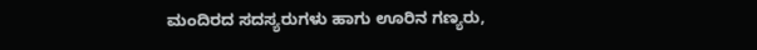ಮಂದಿರದ ಸದಸ್ಯರುಗಳು ಹಾಗು ಊರಿನ ಗಣ್ಯರು,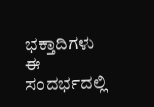ಭಕ್ತಾದಿಗಳು ಈ ಸಂದರ್ಭದಲ್ಲಿ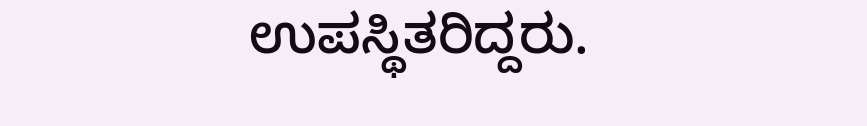ಉಪಸ್ಥಿತರಿದ್ದರು.